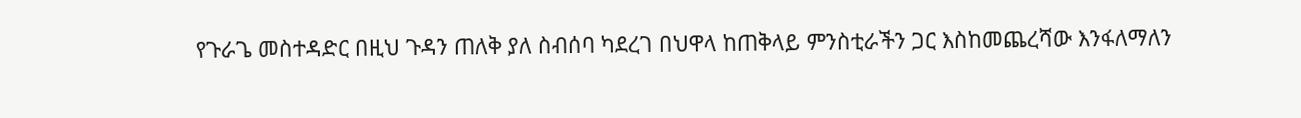የጉራጌ መስተዳድር በዚህ ጉዳን ጠለቅ ያለ ስብሰባ ካደረገ በህዋላ ከጠቅላይ ምንስቲራችን ጋር እስከመጨረሻው እንፋለማለን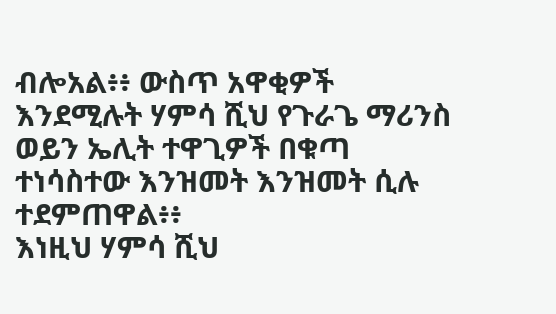ብሎአል፥፥ ውስጥ አዋቂዎች እንደሚሉት ሃምሳ ሺህ የጉራጌ ማሪንስ ወይን ኤሊት ተዋጊዎች በቁጣ ተነሳስተው እንዝመት እንዝመት ሲሉ ተደምጠዋል፥፥
እነዚህ ሃምሳ ሺህ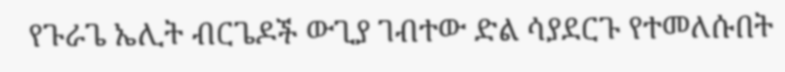የጉራጌ ኤሊት ብርጌዶች ውጊያ ገብተው ድል ሳያደርጉ የተመለሱበት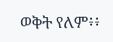ወቅት የለም፥፥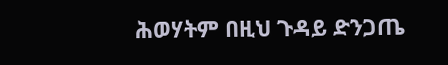ሕወሃትም በዚህ ጉዳይ ድንጋጤ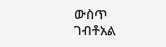ውስጥ ገብቶአል